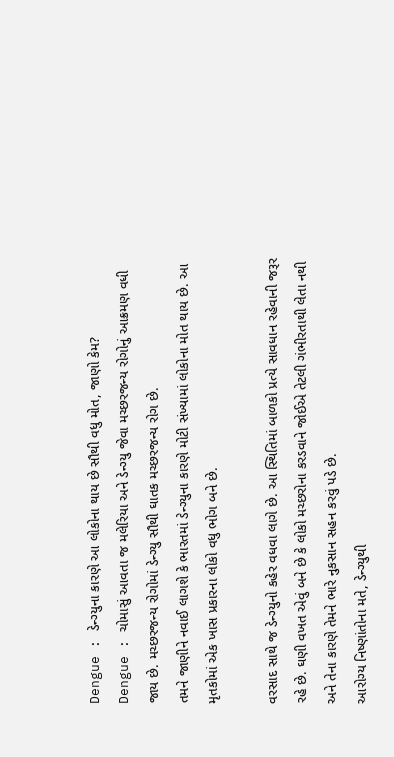Dengue : ડેન્ગ્યુના કારણે આ લોકોના થાય છે સૌથી વધુ મોત, જાણો કેમ?
Dengue : ચોમાસું આવતા જ મલેરિયા અને ડેન્ગ્યુ જેવા મચ્છરજન્ય રોગોનું આક્રમણ વધી જાય છે. મચ્છરજન્ય રોગોમાં ડેન્ગ્યુ સૌથી ઘાતક મચ્છરજન્ય રોગ છે.
તમને જાણીને નવાઈ લાગશે કે ભારતમાં ડેન્ગ્યુના કારણે મોટી સંખ્યામાં લોકોના મોત થાય છે. આ મૃતકોમાં એક ખાસ પ્રકારના લોકો વધુ ભોગ બને છે.

વરસાદ સાથે જ ડેન્ગ્યુનો કહેર વધવા લાગે છે. આ સ્થિતિમાં બાળકો પ્રત્યે સાવધાન રહેવાની જરૂર રહે છે. ઘણી વખત એવું બને છે કે લોકો મચ્છરોના કરડવાને જોઈએ તેટલી ગંભીરતાથી લેતા નથી અને તેના કારણે તેમને ભારે નુકસાન સહન કરવું પડે છે.
આરોગ્ય નિષ્ણાંતોના મતે, ડેન્ગ્યુથી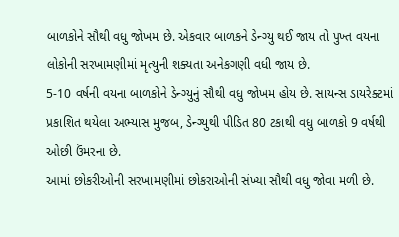બાળકોને સૌથી વધુ જોખમ છે. એકવાર બાળકને ડેન્ગ્યુ થઈ જાય તો પુખ્ત વયના લોકોની સરખામણીમાં મૃત્યુની શક્યતા અનેકગણી વધી જાય છે.
5-10 વર્ષની વયના બાળકોને ડેન્ગ્યુનું સૌથી વધુ જોખમ હોય છે. સાયન્સ ડાયરેક્ટમાં પ્રકાશિત થયેલા અભ્યાસ મુજબ, ડેન્ગ્યુથી પીડિત 80 ટકાથી વધુ બાળકો 9 વર્ષથી ઓછી ઉંમરના છે.
આમાં છોકરીઓની સરખામણીમાં છોકરાઓની સંખ્યા સૌથી વધુ જોવા મળી છે.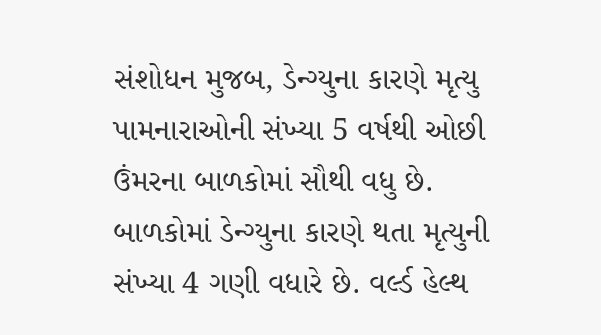સંશોધન મુજબ, ડેન્ગ્યુના કારણે મૃત્યુ પામનારાઓની સંખ્યા 5 વર્ષથી ઓછી ઉંમરના બાળકોમાં સૌથી વધુ છે.
બાળકોમાં ડેન્ગ્યુના કારણે થતા મૃત્યુની સંખ્યા 4 ગણી વધારે છે. વર્લ્ડ હેલ્થ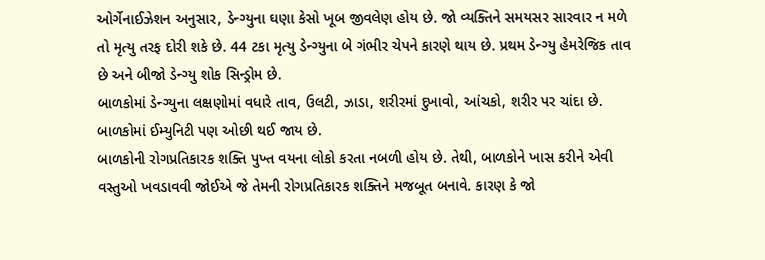ઓર્ગેનાઈઝેશન અનુસાર, ડેન્ગ્યુના ઘણા કેસો ખૂબ જીવલેણ હોય છે. જો વ્યક્તિને સમયસર સારવાર ન મળે તો મૃત્યુ તરફ દોરી શકે છે. 44 ટકા મૃત્યુ ડેન્ગ્યુના બે ગંભીર ચેપને કારણે થાય છે. પ્રથમ ડેન્ગ્યુ હેમરેજિક તાવ છે અને બીજો ડેન્ગ્યુ શોક સિન્ડ્રોમ છે.
બાળકોમાં ડેન્ગ્યુના લક્ષણોમાં વધારે તાવ, ઉલટી, ઝાડા, શરીરમાં દુખાવો, આંચકો, શરીર પર ચાંદા છે. બાળકોમાં ઈમ્યુનિટી પણ ઓછી થઈ જાય છે.
બાળકોની રોગપ્રતિકારક શક્તિ પુખ્ત વયના લોકો કરતા નબળી હોય છે. તેથી, બાળકોને ખાસ કરીને એવી વસ્તુઓ ખવડાવવી જોઈએ જે તેમની રોગપ્રતિકારક શક્તિને મજબૂત બનાવે. કારણ કે જો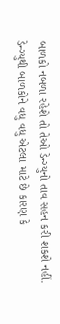બાળકો નબળા રહેશે તો તેઓ ડેન્ગ્યુનો તાવ સહન કરી શકશે નહીં.
ડેન્ગ્યુથી બાળકોને વધુ વધુ એટલા માટે છે કારણ કે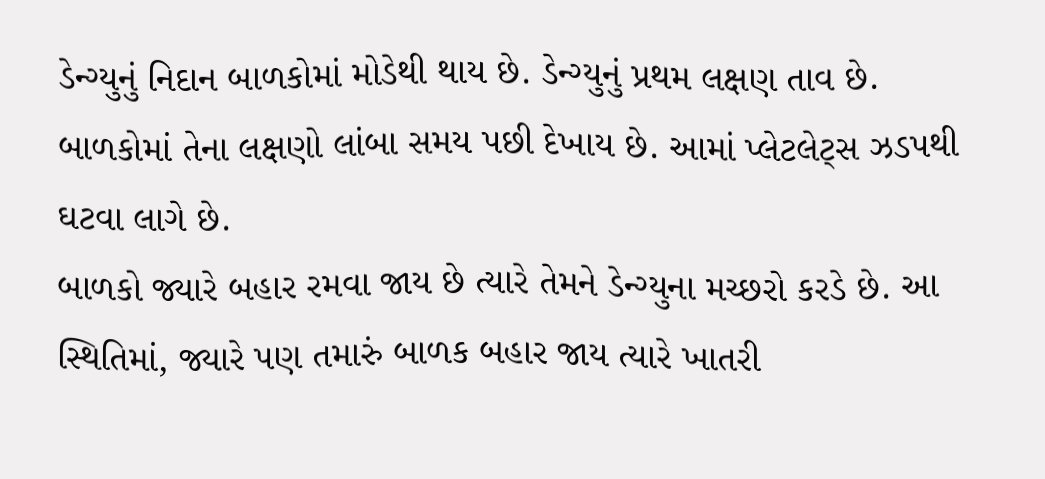ડેન્ગ્યુનું નિદાન બાળકોમાં મોડેથી થાય છે. ડેન્ગ્યુનું પ્રથમ લક્ષણ તાવ છે. બાળકોમાં તેના લક્ષણો લાંબા સમય પછી દેખાય છે. આમાં પ્લેટલેટ્સ ઝડપથી ઘટવા લાગે છે.
બાળકો જ્યારે બહાર રમવા જાય છે ત્યારે તેમને ડેન્ગ્યુના મચ્છરો કરડે છે. આ સ્થિતિમાં, જ્યારે પણ તમારું બાળક બહાર જાય ત્યારે ખાતરી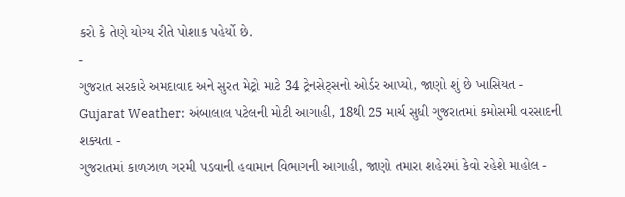કરો કે તેણે યોગ્ય રીતે પોશાક પહેર્યો છે.
-
ગુજરાત સરકારે અમદાવાદ અને સુરત મેટ્રો માટે 34 ટ્રેનસેટ્સનો ઓર્ડર આપ્યો, જાણો શું છે ખાસિયત -
Gujarat Weather: અંબાલાલ પટેલની મોટી આગાહી, 18થી 25 માર્ચ સુધી ગુજરાતમાં કમોસમી વરસાદની શક્યતા -
ગુજરાતમાં કાળઝાળ ગરમી પડવાની હવામાન વિભાગની આગાહી, જાણો તમારા શહેરમાં કેવો રહેશે માહોલ -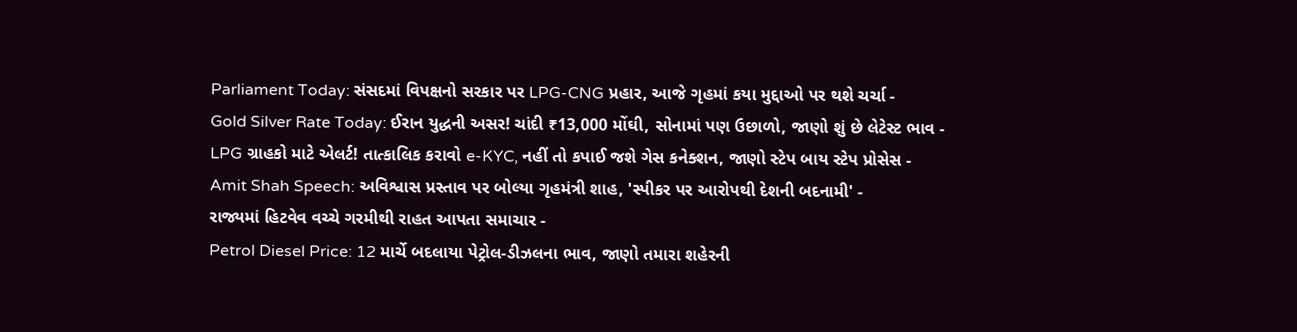Parliament Today: સંસદમાં વિપક્ષનો સરકાર પર LPG-CNG પ્રહાર, આજે ગૃહમાં કયા મુદ્દાઓ પર થશે ચર્ચા -
Gold Silver Rate Today: ઈરાન યુદ્ધની અસર! ચાંદી ₹13,000 મોંઘી, સોનામાં પણ ઉછાળો, જાણો શું છે લેટેસ્ટ ભાવ -
LPG ગ્રાહકો માટે એલર્ટ! તાત્કાલિક કરાવો e-KYC, નહીં તો કપાઈ જશે ગેસ કનેક્શન, જાણો સ્ટેપ બાય સ્ટેપ પ્રોસેસ -
Amit Shah Speech: અવિશ્વાસ પ્રસ્તાવ પર બોલ્યા ગૃહમંત્રી શાહ, 'સ્પીકર પર આરોપથી દેશની બદનામી' -
રાજ્યમાં હિટવેવ વચ્ચે ગરમીથી રાહત આપતા સમાચાર -
Petrol Diesel Price: 12 માર્ચે બદલાયા પેટ્રોલ-ડીઝલના ભાવ, જાણો તમારા શહેરની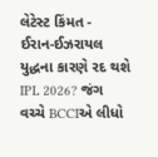લેટેસ્ટ કિંમત -
ઈરાન-ઈઝરાયલ યુદ્ધના કારણે રદ થશે IPL 2026? જંગ વચ્ચે BCCIએ લીધો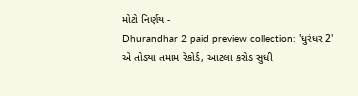મોટો નિર્ણય -
Dhurandhar 2 paid preview collection: 'ધુરંધર 2' એ તોડ્યા તમામ રેકોર્ડ, આટલા કરોડ સુધી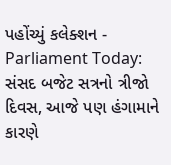પહોંચ્યું કલેક્શન -
Parliament Today: સંસદ બજેટ સત્રનો ત્રીજો દિવસ, આજે પણ હંગામાને કારણે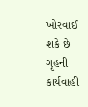ખોરવાઈ શકે છે ગૃહની કાર્યવાહી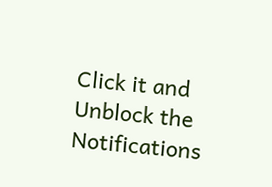Click it and Unblock the Notifications